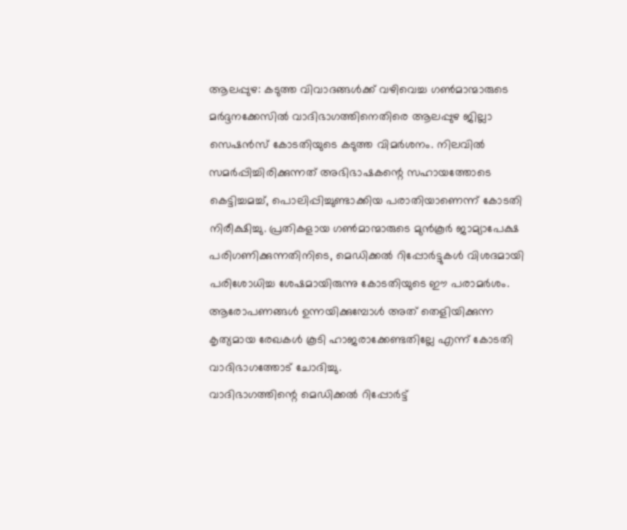ആലപ്പുഴ: കടുത്ത വിവാദങ്ങൾക്ക് വഴിവെച്ച ഗൺമാന്മാരുടെ മർദ്ദനക്കേസിൽ വാദിഭാഗത്തിനെതിരെ ആലപ്പുഴ ജില്ലാ സെഷൻസ് കോടതിയുടെ കടുത്ത വിമർശനം. നിലവിൽ സമർപ്പിച്ചിരിക്കുന്നത് അഭിഭാഷകന്റെ സഹായത്തോടെ കെട്ടിച്ചമച്ച്, പൊലിപ്പിച്ചുണ്ടാക്കിയ പരാതിയാണെന്ന് കോടതി നിരീക്ഷിച്ചു. പ്രതികളായ ഗൺമാന്മാരുടെ മുൻകൂർ ജാമ്യാപേക്ഷ പരിഗണിക്കുന്നതിനിടെ, മെഡിക്കൽ റിപ്പോർട്ടുകൾ വിശദമായി പരിശോധിച്ച ശേഷമായിരുന്നു കോടതിയുടെ ഈ പരാമർശം. ആരോപണങ്ങൾ ഉന്നയിക്കുമ്പോൾ അത് തെളിയിക്കുന്ന കൃത്യമായ രേഖകൾ കൂടി ഹാജരാക്കേണ്ടതില്ലേ എന്ന് കോടതി വാദിഭാഗത്തോട് ചോദിച്ചു.
വാദിഭാഗത്തിന്റെ മെഡിക്കൽ റിപ്പോർട്ട്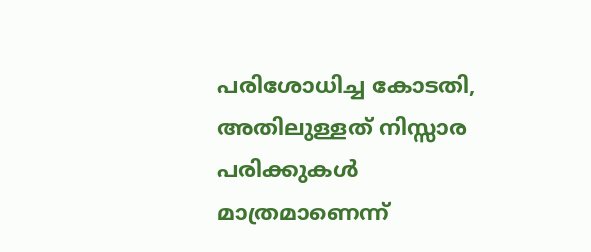പരിശോധിച്ച കോടതി, അതിലുള്ളത് നിസ്സാര പരിക്കുകൾ മാത്രമാണെന്ന്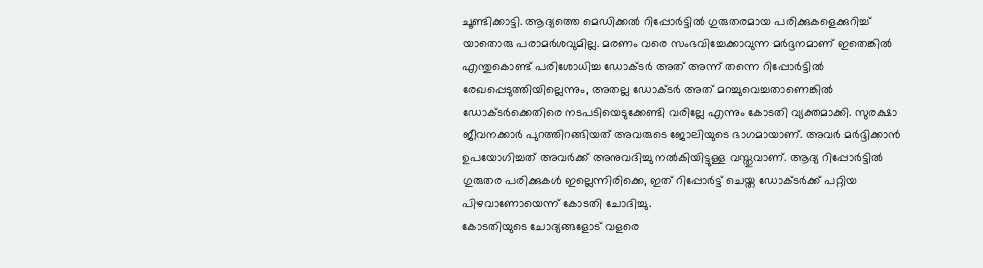ചൂണ്ടിക്കാട്ടി. ആദ്യത്തെ മെഡിക്കൽ റിപ്പോർട്ടിൽ ഗുരുതരമായ പരിക്കുകളെക്കുറിച്ച് യാതൊരു പരാമർശവുമില്ല. മരണം വരെ സംഭവിച്ചേക്കാവുന്ന മർദ്ദനമാണ് ഇതെങ്കിൽ എന്തുകൊണ്ട് പരിശോധിച്ച ഡോക്ടർ അത് അന്ന് തന്നെ റിപ്പോർട്ടിൽ രേഖപ്പെടുത്തിയില്ലെന്നും, അതല്ല ഡോക്ടർ അത് മറച്ചുവെച്ചതാണെങ്കിൽ ഡോക്ടർക്കെതിരെ നടപടിയെടുക്കേണ്ടി വരില്ലേ എന്നും കോടതി വ്യക്തമാക്കി. സുരക്ഷാ ജീവനക്കാർ പുറത്തിറങ്ങിയത് അവരുടെ ജോലിയുടെ ഭാഗമായാണ്. അവർ മർദ്ദിക്കാൻ ഉപയോഗിച്ചത് അവർക്ക് അനുവദിച്ചു നൽകിയിട്ടുള്ള വസ്തുവാണ്. ആദ്യ റിപ്പോർട്ടിൽ ഗുരുതര പരിക്കുകൾ ഇല്ലെന്നിരിക്കെ, ഇത് റിപ്പോർട്ട് ചെയ്ത ഡോക്ടർക്ക് പറ്റിയ പിഴവാണോയെന്ന് കോടതി ചോദിച്ചു.
കോടതിയുടെ ചോദ്യങ്ങളോട് വളരെ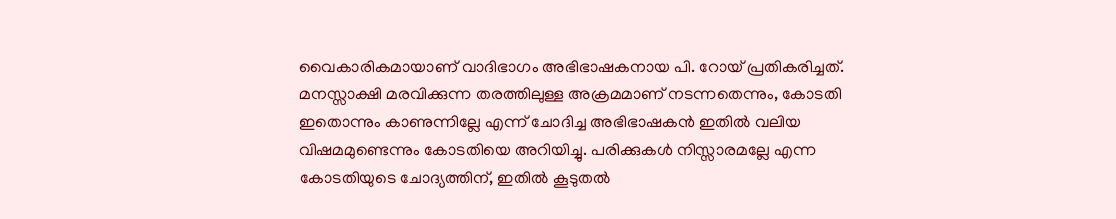വൈകാരികമായാണ് വാദിഭാഗം അഭിഭാഷകനായ പി. റോയ് പ്രതികരിച്ചത്. മനസ്സാക്ഷി മരവിക്കുന്ന തരത്തിലുള്ള അക്രമമാണ് നടന്നതെന്നും, കോടതി ഇതൊന്നും കാണുന്നില്ലേ എന്ന് ചോദിച്ച അഭിഭാഷകൻ ഇതിൽ വലിയ വിഷമമുണ്ടെന്നും കോടതിയെ അറിയിച്ചു. പരിക്കുകൾ നിസ്സാരമല്ലേ എന്ന കോടതിയുടെ ചോദ്യത്തിന്, ഇതിൽ കൂടുതൽ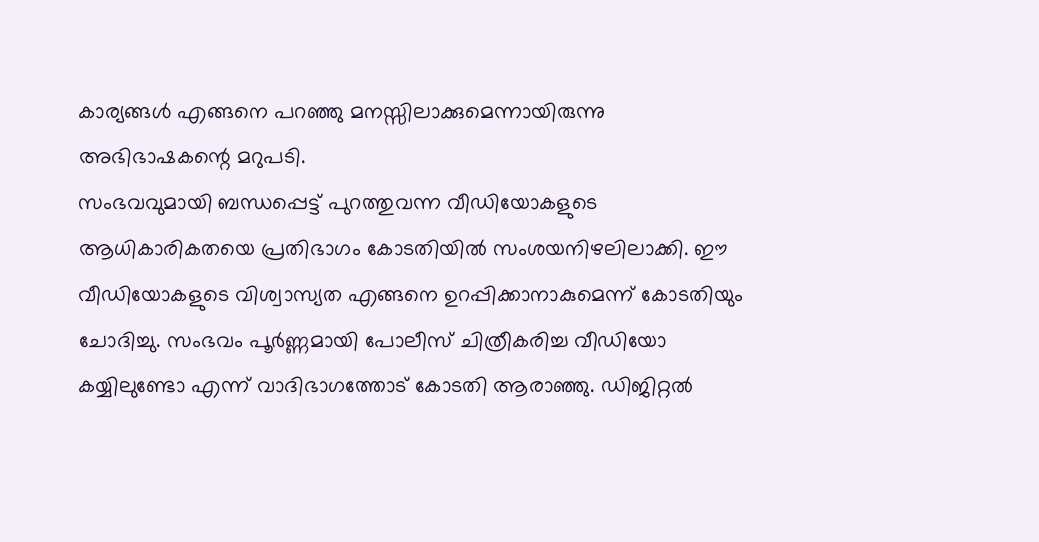കാര്യങ്ങൾ എങ്ങനെ പറഞ്ഞു മനസ്സിലാക്കുമെന്നായിരുന്നു അഭിഭാഷകന്റെ മറുപടി.
സംഭവവുമായി ബന്ധപ്പെട്ട് പുറത്തുവന്ന വീഡിയോകളുടെ ആധികാരികതയെ പ്രതിഭാഗം കോടതിയിൽ സംശയനിഴലിലാക്കി. ഈ വീഡിയോകളുടെ വിശ്വാസ്യത എങ്ങനെ ഉറപ്പിക്കാനാകുമെന്ന് കോടതിയും ചോദിച്ചു. സംഭവം പൂർണ്ണമായി പോലീസ് ചിത്രീകരിച്ച വീഡിയോ കയ്യിലുണ്ടോ എന്ന് വാദിഭാഗത്തോട് കോടതി ആരാഞ്ഞു. ഡിജിറ്റൽ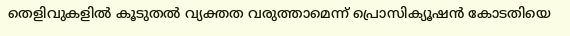തെളിവുകളിൽ കൂടുതൽ വ്യക്തത വരുത്താമെന്ന് പ്രൊസിക്യൂഷൻ കോടതിയെ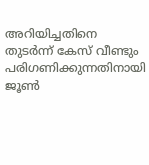അറിയിച്ചതിനെ തുടർന്ന് കേസ് വീണ്ടും പരിഗണിക്കുന്നതിനായി ജൂൺ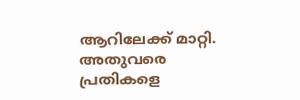ആറിലേക്ക് മാറ്റി. അതുവരെ പ്രതികളെ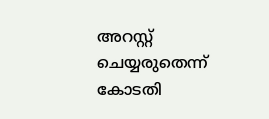അറസ്റ്റ് ചെയ്യരുതെന്ന് കോടതി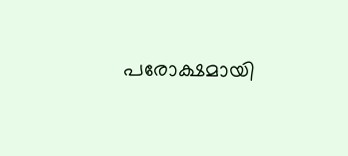പരോക്ഷമായി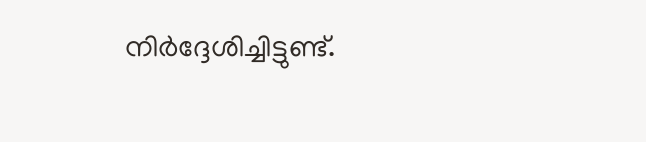നിർദ്ദേശിച്ചിട്ടുണ്ട്.